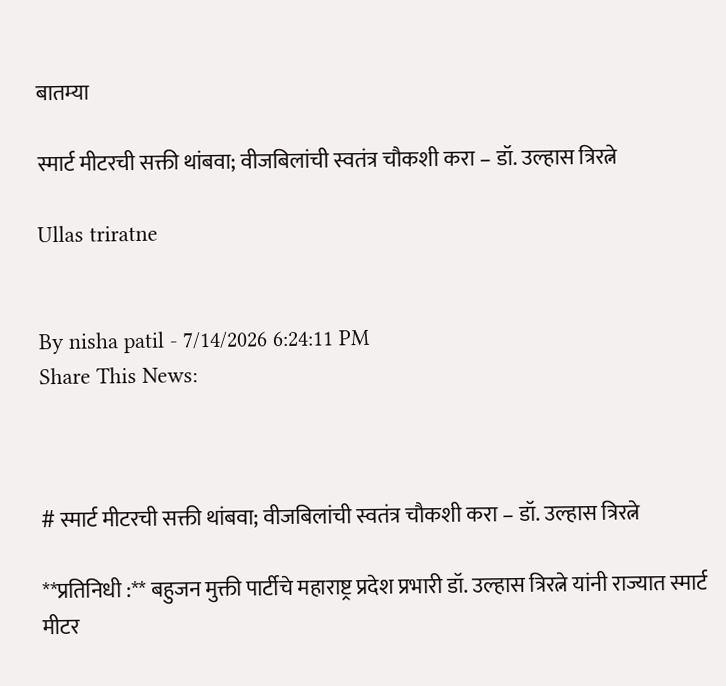बातम्या

स्मार्ट मीटरची सक्ती थांबवा; वीजबिलांची स्वतंत्र चौकशी करा – डॉ. उल्हास त्रिरत्ने

Ullas triratne


By nisha patil - 7/14/2026 6:24:11 PM
Share This News:



# स्मार्ट मीटरची सक्ती थांबवा; वीजबिलांची स्वतंत्र चौकशी करा – डॉ. उल्हास त्रिरत्ने

**प्रतिनिधी :** बहुजन मुक्ती पार्टीचे महाराष्ट्र प्रदेश प्रभारी डॉ. उल्हास त्रिरत्ने यांनी राज्यात स्मार्ट मीटर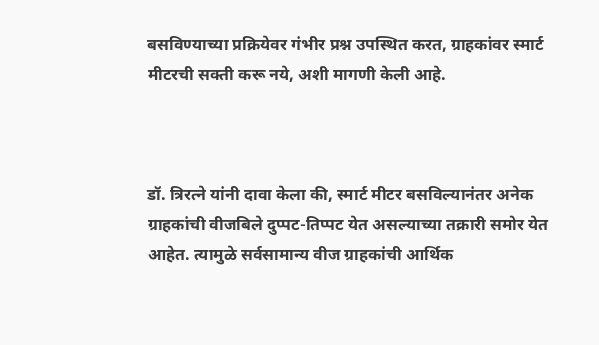बसविण्याच्या प्रक्रियेवर गंभीर प्रश्न उपस्थित करत, ग्राहकांवर स्मार्ट मीटरची सक्ती करू नये, अशी मागणी केली आहे.



डॉ. त्रिरत्ने यांनी दावा केला की, स्मार्ट मीटर बसविल्यानंतर अनेक ग्राहकांची वीजबिले दुप्पट-तिप्पट येत असल्याच्या तक्रारी समोर येत आहेत. त्यामुळे सर्वसामान्य वीज ग्राहकांची आर्थिक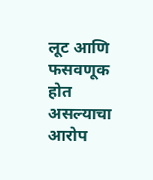लूट आणि फसवणूक होत असल्याचा आरोप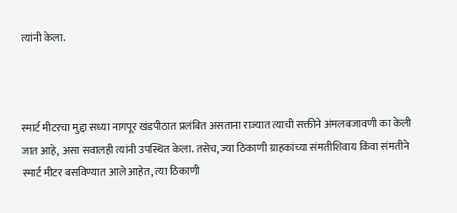त्यांनी केला.



स्मार्ट मीटरचा मुद्दा सध्या नागपूर खंडपीठात प्रलंबित असताना राज्यात त्याची सक्तीने अंमलबजावणी का केली जात आहे, असा सवालही त्यांनी उपस्थित केला. तसेच, ज्या ठिकाणी ग्राहकांच्या संमतीशिवाय किंवा संमतीने स्मार्ट मीटर बसविण्यात आले आहेत, त्या ठिकाणी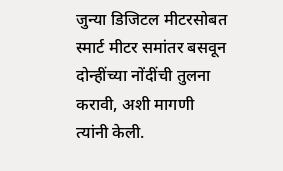जुन्या डिजिटल मीटरसोबत स्मार्ट मीटर समांतर बसवून दोन्हींच्या नोंदींची तुलना करावी, अशी मागणी त्यांनी केली.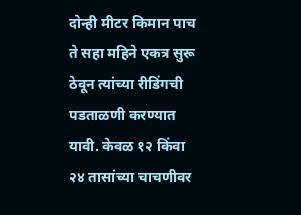दोन्ही मीटर किमान पाच ते सहा महिने एकत्र सुरू ठेवून त्यांच्या रीडिंगची पडताळणी करण्यात यावी. केवळ १२ किंवा २४ तासांच्या चाचणीवर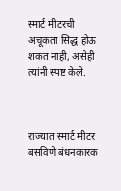स्मार्ट मीटरची अचूकता सिद्ध होऊ शकत नाही, असेही त्यांनी स्पष्ट केले.



राज्यात स्मार्ट मीटर बसविणे बंधनकारक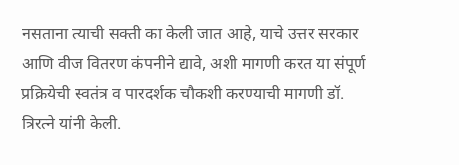नसताना त्याची सक्ती का केली जात आहे, याचे उत्तर सरकार आणि वीज वितरण कंपनीने द्यावे, अशी मागणी करत या संपूर्ण प्रक्रियेची स्वतंत्र व पारदर्शक चौकशी करण्याची मागणी डॉ. त्रिरत्ने यांनी केली.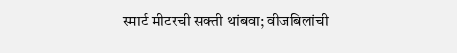स्मार्ट मीटरची सक्ती थांबवा; वीजबिलांची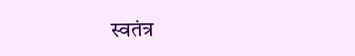स्वतंत्र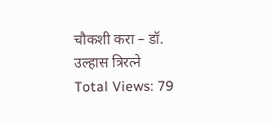चौकशी करा – डॉ. उल्हास त्रिरत्ने
Total Views: 79